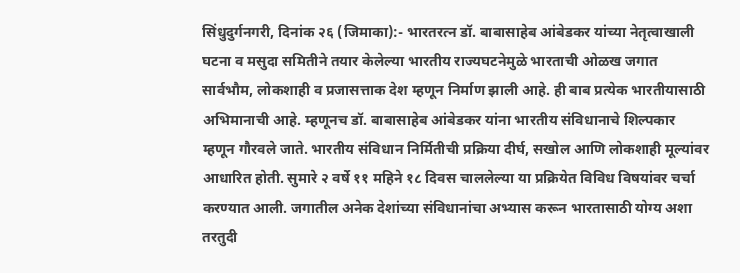सिंधुदुर्गनगरी, दिनांक २६ (जिमाका):- भारतरत्न डॉ. बाबासाहेब आंबेडकर यांच्या नेतृत्वाखाली घटना व मसुदा समितीने तयार केलेल्या भारतीय राज्यघटनेमुळे भारताची ओळख जगात सार्वभौम, लोकशाही व प्रजासत्ताक देश म्हणून निर्माण झाली आहे. ही बाब प्रत्येक भारतीयासाठी अभिमानाची आहे. म्हणूनच डॉ. बाबासाहेब आंबेडकर यांना भारतीय संविधानाचे शिल्पकार म्हणून गौरवले जाते. भारतीय संविधान निर्मितीची प्रक्रिया दीर्घ, सखोल आणि लोकशाही मूल्यांवर आधारित होती. सुमारे २ वर्षे ११ महिने १८ दिवस चाललेल्या या प्रक्रियेत विविध विषयांवर चर्चा करण्यात आली. जगातील अनेक देशांच्या संविधानांचा अभ्यास करून भारतासाठी योग्य अशा तरतुदी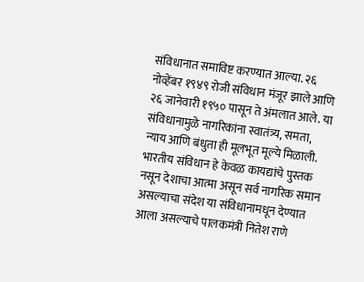संविधानात समाविष्ट करण्यात आल्या. २६ नोव्हेंबर १९४९ रोजी संविधान मंजूर झाले आणि २६ जानेवारी १९५० पासून ते अंमलात आले. या संविधानामुळे नागरिकांना स्वातंत्र्य, समता, न्याय आणि बंधुता ही मूलभूत मूल्ये मिळाली. भारतीय संविधान हे केवळ कायद्यांचे पुस्तक नसून देशाचा आत्मा असून सर्व नागरिक समान असल्याचा संदेश या संविधानामधून देण्यात आला असल्याचे पालकमंत्री नितेश राणे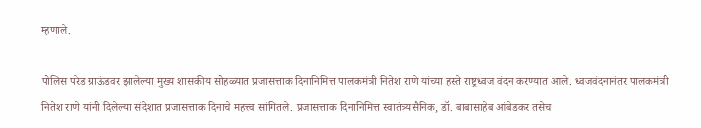म्हणाले.

पोलिस परेड ग्राऊंडवर झालेल्या मुख्य शासकीय सोहळ्यात प्रजासत्ताक दिनानिमित्त पालकमंत्री नितेश राणे यांच्या हस्ते राष्ट्रध्वज वंदन करण्यात आले. ध्वजवंदनानंतर पालकमंत्री नितेश राणे यांनी दिलेल्या संदेशात प्रजासत्ताक दिनाचे महत्त्व सांगितले. प्रजासत्ताक दिनानिमित्त स्वातंत्र्यसैनिक, डॉ. बाबासाहेब आंबेडकर तसेच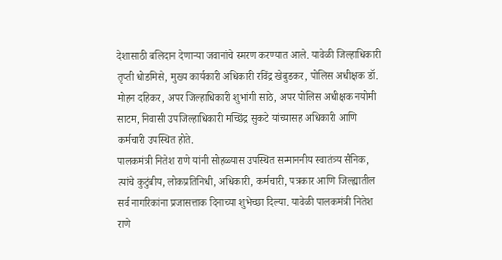देशासाठी बलिदान देणाऱ्या जवानांचे स्मरण करण्यात आले. यावेळी जिल्हाधिकारी तृप्ती धोडमिसे, मुख्य कार्यकारी अधिकारी रविंद्र खेबुडकर, पोलिस अधीक्षक डॉ. मोहन दहिकर, अपर जिल्हाधिकारी शुभांगी साठे, अपर पोलिस अधीक्षक नयोमी साटम, निवासी उपजिल्हाधिकारी मच्छिंद्र सुकटे यांच्यासह अधिकारी आणि कर्मचारी उपस्थित होते.
पालकमंत्री नितेश राणे यांनी सोहळ्यास उपस्थित सन्माननीय स्वातंत्र्य सैनिक, त्यांचे कुटुंबीय, लोकप्रतिनिधी, अधिकारी, कर्मचारी, पत्रकार आणि जिल्ह्यातील सर्व नागरिकांना प्रजासत्ताक दिनाच्या शुभेच्छा दिल्या. यावेळी पालकमंत्री नितेश राणे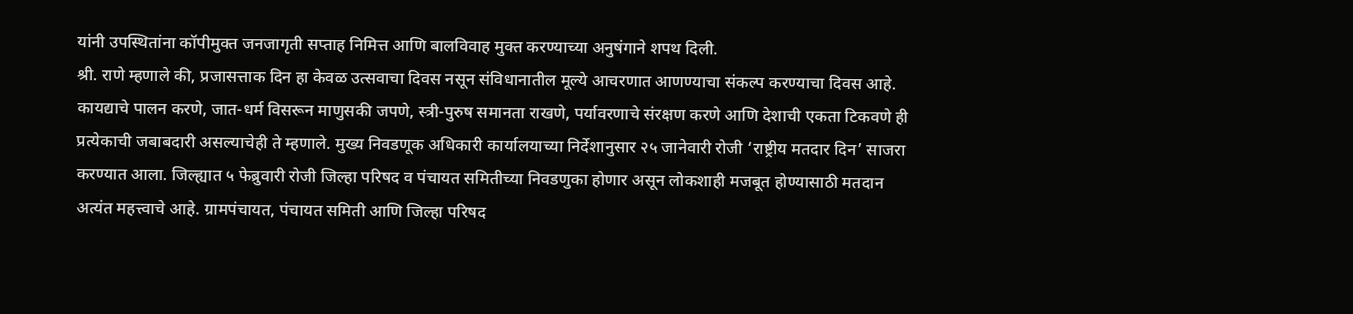यांनी उपस्थितांना कॉपीमुक्त जनजागृती सप्ताह निमित्त आणि बालविवाह मुक्त करण्याच्या अनुषंगाने शपथ दिली.
श्री. राणे म्हणाले की, प्रजासत्ताक दिन हा केवळ उत्सवाचा दिवस नसून संविधानातील मूल्ये आचरणात आणण्याचा संकल्प करण्याचा दिवस आहे. कायद्याचे पालन करणे, जात-धर्म विसरून माणुसकी जपणे, स्त्री-पुरुष समानता राखणे, पर्यावरणाचे संरक्षण करणे आणि देशाची एकता टिकवणे ही प्रत्येकाची जबाबदारी असल्याचेही ते म्हणाले. मुख्य निवडणूक अधिकारी कार्यालयाच्या निर्देशानुसार २५ जानेवारी रोजी ‘राष्ट्रीय मतदार दिन’ साजरा करण्यात आला. जिल्ह्यात ५ फेब्रुवारी रोजी जिल्हा परिषद व पंचायत समितीच्या निवडणुका होणार असून लोकशाही मजबूत होण्यासाठी मतदान अत्यंत महत्त्वाचे आहे. ग्रामपंचायत, पंचायत समिती आणि जिल्हा परिषद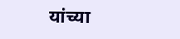यांच्या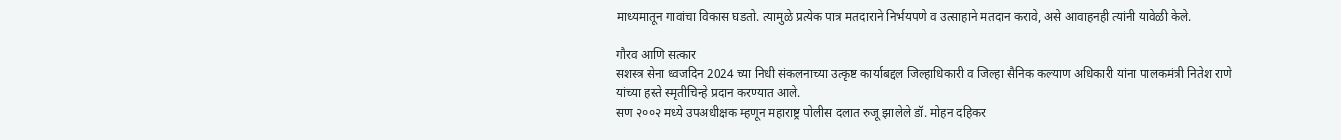माध्यमातून गावांचा विकास घडतो. त्यामुळे प्रत्येक पात्र मतदाराने निर्भयपणे व उत्साहाने मतदान करावे, असे आवाहनही त्यांनी यावेळी केले.

गौरव आणि सत्कार
सशस्त्र सेना ध्वजदिन 2024 च्या निधी संकलनाच्या उत्कृष्ट कार्याबद्दल जिल्हाधिकारी व जिल्हा सैनिक कल्याण अधिकारी यांना पालकमंत्री नितेश राणे यांच्या हस्ते स्मृतीचिन्हे प्रदान करण्यात आले.
सण २००२ मध्ये उपअधीक्षक म्हणून महाराष्ट्र पोलीस दलात रुजू झालेले डॉ. मोहन दहिकर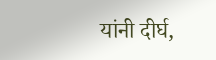यांनी दीर्घ,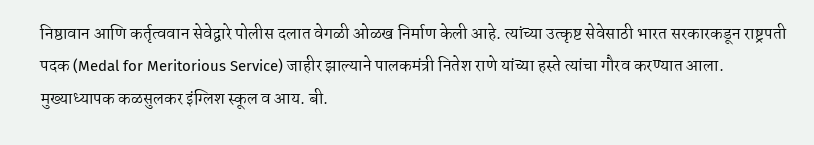निष्ठावान आणि कर्तृत्ववान सेवेद्वारे पोलीस दलात वेगळी ओळख निर्माण केली आहे. त्यांच्या उत्कृष्ट सेवेसाठी भारत सरकारकडून राष्ट्रपती पदक (Medal for Meritorious Service) जाहीर झाल्याने पालकमंत्री नितेश राणे यांच्या हस्ते त्यांचा गौरव करण्यात आला.
मुख्याध्यापक कळसुलकर इंग्लिश स्कूल व आय. बी.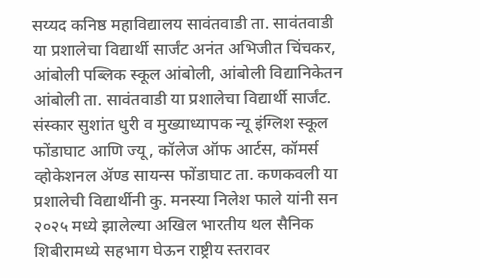सय्यद कनिष्ठ महाविद्यालय सावंतवाडी ता. सावंतवाडी या प्रशालेचा विद्यार्थी सार्जंट अनंत अभिजीत चिंचकर, आंबोली पब्लिक स्कूल आंबोली, आंबोली विद्यानिकेतन आंबोली ता. सावंतवाडी या प्रशालेचा विद्यार्थी सार्जंट. संस्कार सुशांत धुरी व मुख्याध्यापक न्यू इंग्लिश स्कूल फोंडाघाट आणि ज्यू, कॉलेज ऑफ आर्टस, कॉमर्स व्होकेशनल ॲण्ड सायन्स फोंडाघाट ता. कणकवली या प्रशालेची विद्यार्थीनी कु. मनस्या निलेश फाले यांनी सन २०२५ मध्ये झालेल्या अखिल भारतीय थल सैनिक शिबीरामध्ये सहभाग घेऊन राष्ट्रीय स्तरावर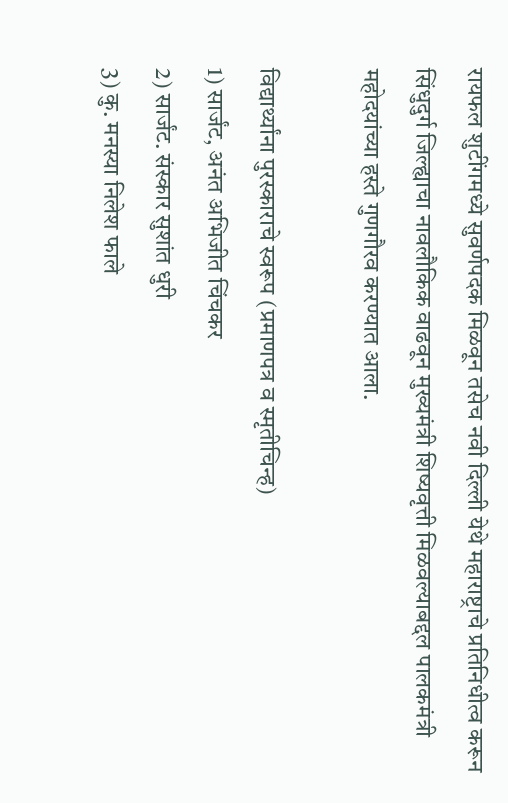रायफल शुटींगमध्ये सुवर्णपदक मिळवून तसेच नवी दिल्ली येथे महाराष्ट्राचे प्रतिनिधीत्व करून सिंधुदुर्ग जिल्ह्याचा नावलौकिक वाढवून मुख्यमंत्री शिष्यवृत्ती मिळवल्याबद्दल पालकमंत्री महोदयांच्या हस्ते गुणगौरव करण्यात आला.

विद्यार्थ्यांना पुरस्काराचे स्वरूप (प्रमाणपत्र व स्मृतीचिन्ह)
1) सार्जंट, अनंत अभिजीत चिंचकर
2) सार्जंट. संस्कार सुशांत धुरी
3) कु. मनस्या निलेश फाले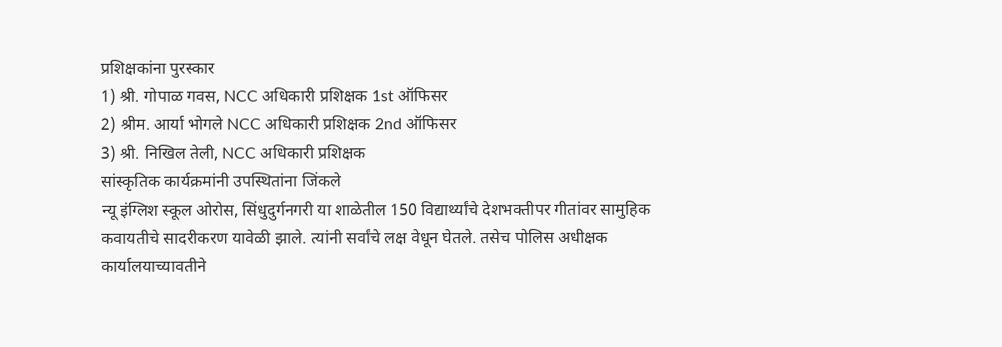प्रशिक्षकांना पुरस्कार
1) श्री. गोपाळ गवस, NCC अधिकारी प्रशिक्षक 1st ऑफिसर
2) श्रीम. आर्या भोगले NCC अधिकारी प्रशिक्षक 2nd ऑफिसर
3) श्री. निखिल तेली, NCC अधिकारी प्रशिक्षक
सांस्कृतिक कार्यक्रमांनी उपस्थितांना जिंकले
न्यू इंग्लिश स्कूल ओरोस, सिंधुदुर्गनगरी या शाळेतील 150 विद्यार्थ्यांचे देशभक्तीपर गीतांवर सामुहिक कवायतीचे सादरीकरण यावेळी झाले. त्यांनी सर्वांचे लक्ष वेधून घेतले. तसेच पोलिस अधीक्षक कार्यालयाच्यावतीने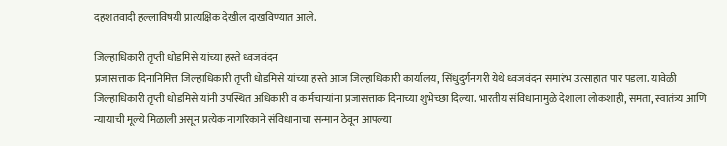दहशतवादी हल्लाविषयी प्रात्यक्षिक देखील दाखविण्यात आले.

जिल्हाधिकारी तृप्ती धोडमिसे यांच्या हस्ते ध्वजवंदन
प्रजासत्ताक दिनानिमित्त जिल्हाधिकारी तृप्ती धोडमिसे यांच्या हस्ते आज जिल्हाधिकारी कार्यालय, सिंधुदुर्गनगरी येथे ध्वजवंदन समारंभ उत्साहात पार पडला. यावेळी जिल्हाधिकारी तृप्ती धोडमिसे यांनी उपस्थित अधिकारी व कर्मचाऱ्यांना प्रजासत्ताक दिनाच्या शुभेच्छा दिल्या. भारतीय संविधानामुळे देशाला लोकशाही, समता, स्वातंत्र्य आणि न्यायाची मूल्ये मिळाली असून प्रत्येक नागरिकाने संविधानाचा सन्मान ठेवून आपल्या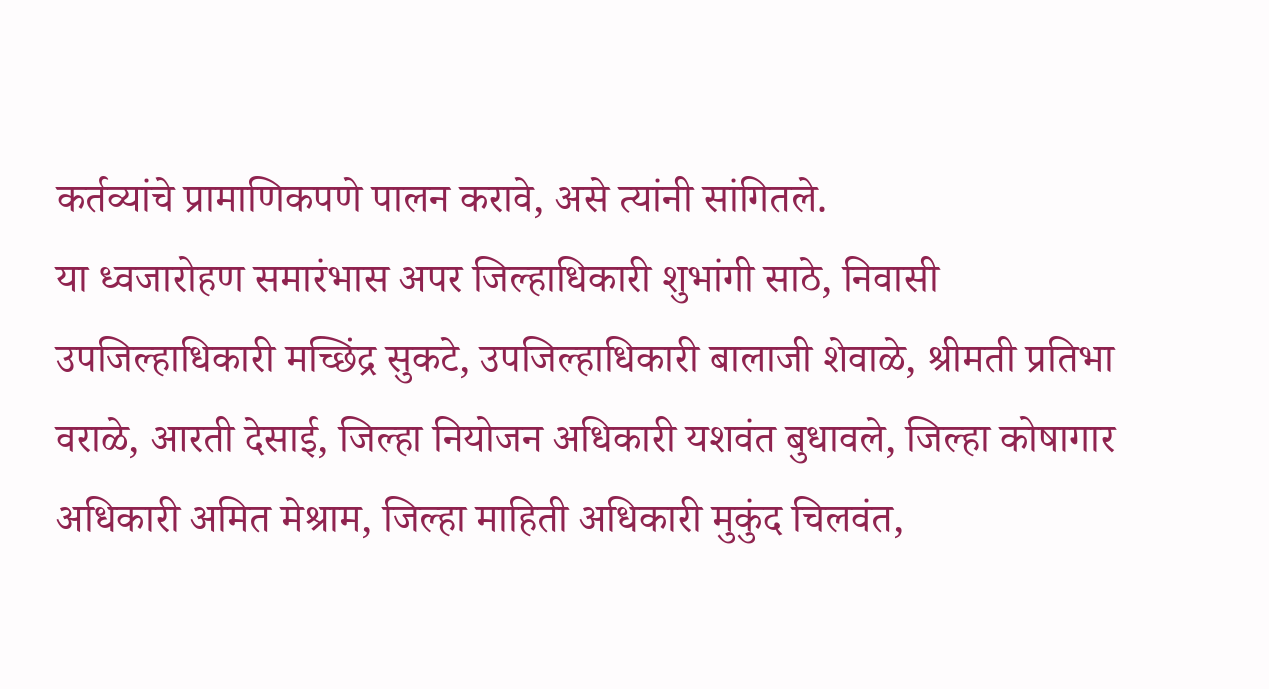कर्तव्यांचे प्रामाणिकपणे पालन करावे, असे त्यांनी सांगितले.
या ध्वजारोहण समारंभास अपर जिल्हाधिकारी शुभांगी साठे, निवासी उपजिल्हाधिकारी मच्छिंद्र सुकटे, उपजिल्हाधिकारी बालाजी शेवाळे, श्रीमती प्रतिभा वराळे, आरती देसाई, जिल्हा नियोजन अधिकारी यशवंत बुधावले, जिल्हा कोषागार अधिकारी अमित मेश्राम, जिल्हा माहिती अधिकारी मुकुंद चिलवंत,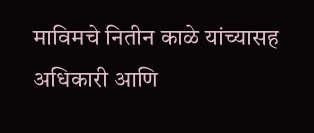माविमचे नितीन काळे यांच्यासह अधिकारी आणि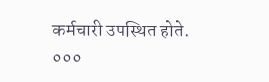कर्मचारी उपस्थित होते.
०००